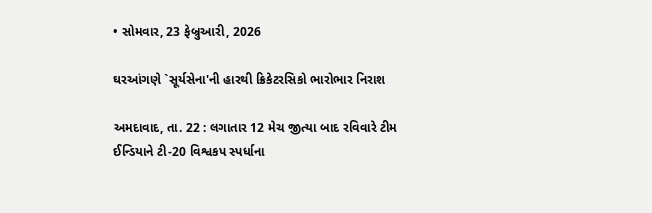• સોમવાર, 23 ફેબ્રુઆરી, 2026

ઘરઆંગણે `સૂર્યસેના'ની હારથી ક્રિકેટરસિકો ભારોભાર નિરાશ

અમદાવાદ, તા. 22 : લગાતાર 12 મેચ જીત્યા બાદ રવિવારે ટીમ ઈન્ડિયાને ટી-20 વિશ્વકપ સ્પર્ધાના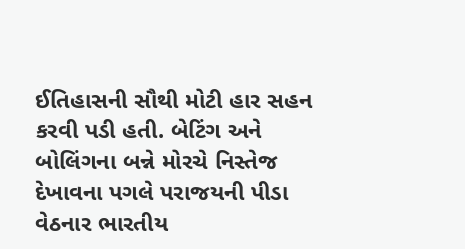ઈતિહાસની સૌથી મોટી હાર સહન કરવી પડી હતી. બેટિંગ અને બોલિંગના બન્ને મોરચે નિસ્તેજ દેખાવના પગલે પરાજયની પીડા વેઠનાર ભારતીય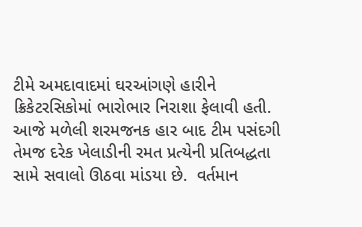ટીમે અમદાવાદમાં ઘરઆંગણે હારીને ક્રિકેટરસિકોમાં ભારોભાર નિરાશા ફેલાવી હતી. આજે મળેલી શરમજનક હાર બાદ ટીમ પસંદગી તેમજ દરેક ખેલાડીની રમત પ્રત્યેની પ્રતિબદ્ધતા સામે સવાલો ઊઠવા માંડયા છે.  વર્તમાન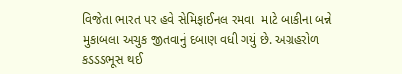વિજેતા ભારત પર હવે સેમિફાઈનલ રમવા  માટે બાકીના બન્ને મુકાબલા અચુક જીતવાનું દબાણ વધી ગયું છે. અગ્રહરોળ કડડડભૂસ થઈ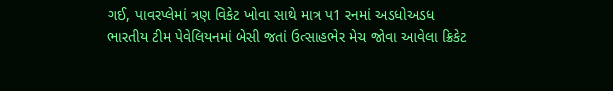ગઈ, પાવરપ્લેમાં ત્રણ વિકેટ ખોવા સાથે માત્ર પ1 રનમાં અડધોઅડધ ભારતીય ટીમ પેવેલિયનમાં બેસી જતાં ઉત્સાહભેર મેચ જોવા આવેલા ક્રિકેટ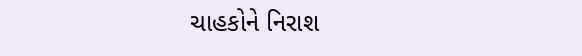ચાહકોને નિરાશ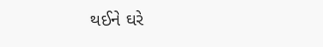થઈને ઘરે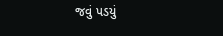જવું પડયું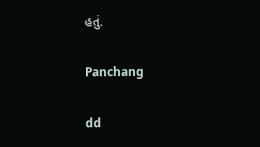હતું.

Panchang

dd